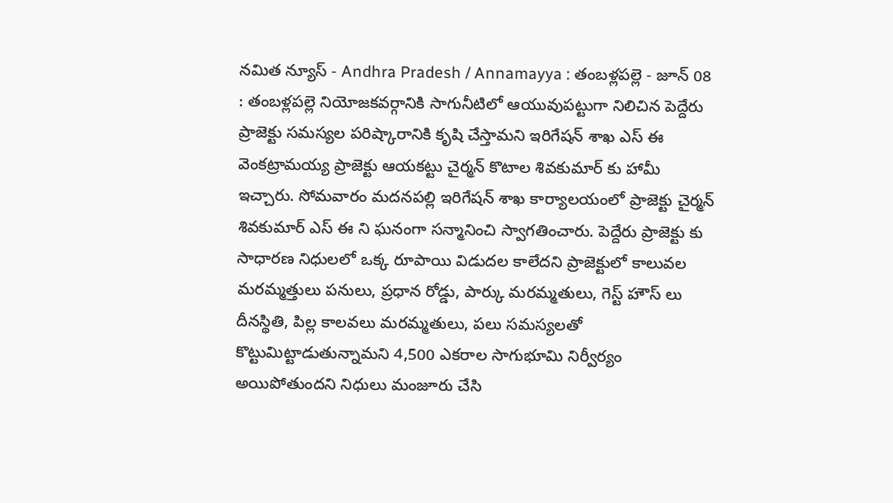నమిత న్యూస్ - Andhra Pradesh / Annamayya : తంబళ్లపల్లె - జూన్ 08 : తంబళ్లపల్లె నియోజకవర్గానికి సాగునీటిలో ఆయువుపట్టుగా నిలిచిన పెద్దేరు ప్రాజెక్టు సమస్యల పరిష్కారానికి కృషి చేస్తామని ఇరిగేషన్ శాఖ ఎస్ ఈ వెంకట్రామయ్య ప్రాజెక్టు ఆయకట్టు చైర్మన్ కొటాల శివకుమార్ కు హామీ ఇచ్చారు. సోమవారం మదనపల్లి ఇరిగేషన్ శాఖ కార్యాలయంలో ప్రాజెక్టు చైర్మన్ శివకుమార్ ఎస్ ఈ ని ఘనంగా సన్మానించి స్వాగతించారు. పెద్దేరు ప్రాజెక్టు కు సాధారణ నిధులలో ఒక్క రూపాయి విడుదల కాలేదని ప్రాజెక్టులో కాలువల మరమ్మత్తులు పనులు, ప్రధాన రోడ్డు, పార్కు మరమ్మతులు, గెస్ట్ హౌస్ లు దీనస్థితి, పిల్ల కాలవలు మరమ్మతులు, పలు సమస్యలతో కొట్టుమిట్టాడుతున్నామని 4,500 ఎకరాల సాగుభూమి నిర్వీర్యం అయిపోతుందని నిధులు మంజూరు చేసి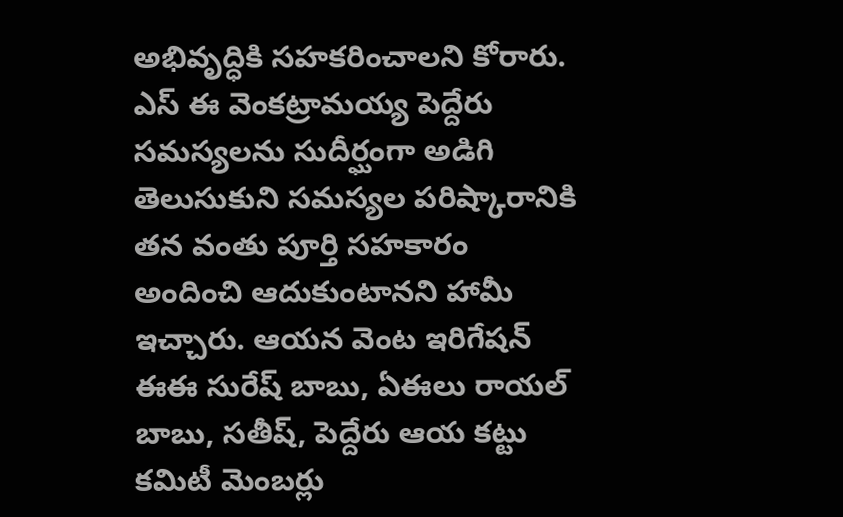అభివృద్ధికి సహకరించాలని కోరారు. ఎస్ ఈ వెంకట్రామయ్య పెద్దేరు సమస్యలను సుదీర్ఘంగా అడిగి తెలుసుకుని సమస్యల పరిష్కారానికి తన వంతు పూర్తి సహకారం అందించి ఆదుకుంటానని హామీ ఇచ్చారు. ఆయన వెంట ఇరిగేషన్ ఈఈ సురేష్ బాబు, ఏఈలు రాయల్ బాబు, సతీష్, పెద్దేరు ఆయ కట్టు కమిటీ మెంబర్లు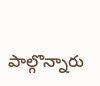పాల్గొన్నారు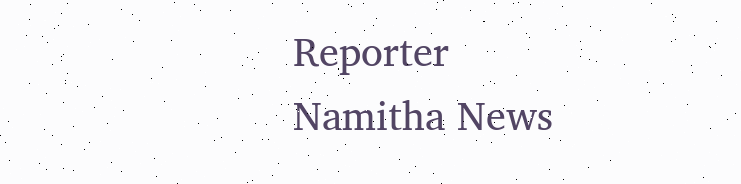Reporter
Namitha News